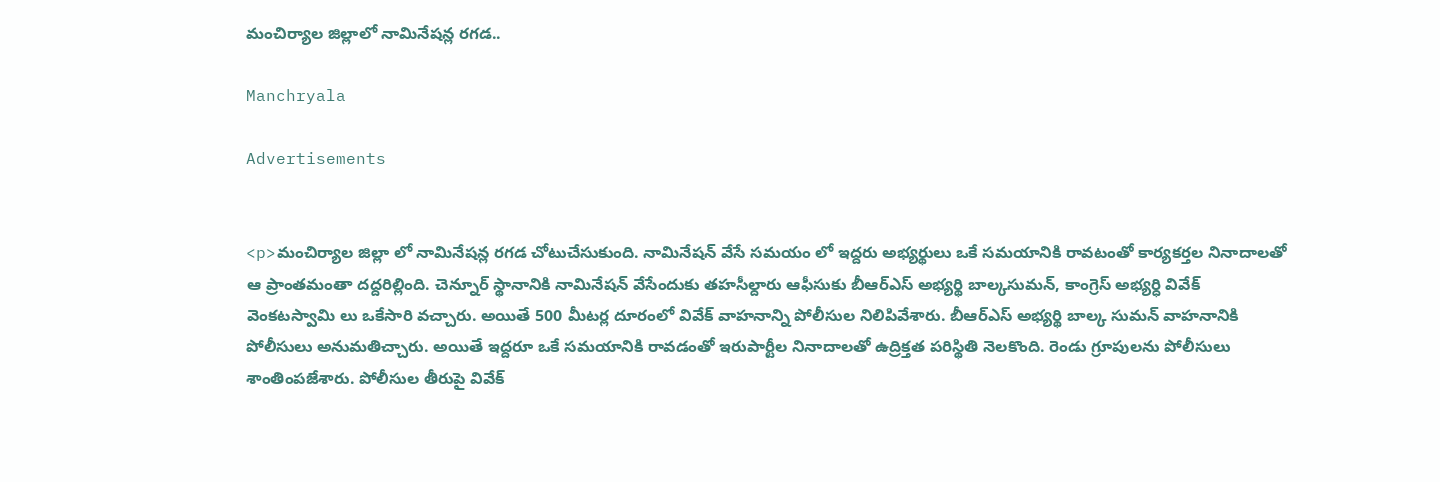మంచిర్యాల జిల్లాలో నామినేషన్ల రగడ..

Manchryala

Advertisements


<p>మంచిర్యాల జిల్లా లో నామినేషన్ల రగడ చోటుచేసుకుంది. నామినేషన్ వేసే సమయం లో ఇద్దరు అభ్యర్థులు ఒకే సమయానికి రావటంతో కార్యకర్తల నినాదాలతో ఆ ప్రాంతమంతా దద్దరిల్లింది. చెన్నూర్ స్థానానికి నామినేషన్ వేసేందుకు తహసీల్దారు ఆఫీసుకు బీఆర్ఎస్ అభ్యర్థి బాల్కసుమన్, కాంగ్రెస్ అభ్యర్ధి వివేక్ వెంకటస్వామి లు ఒకేసారి వచ్చారు. అయితే 500 మీటర్ల దూరంలో వివేక్ వాహనాన్ని పోలీసుల నిలిపివేశారు. బీఆర్ఎస్ అభ్యర్థి బాల్క సుమన్ వాహనానికి పోలీసులు అనుమతిచ్చారు. అయితే ఇద్దరూ ఒకే సమయానికి రావడంతో ఇరుపార్టీల నినాదాలతో ఉద్రిక్తత పరిస్థితి నెలకొంది. రెండు గ్రూపులను పోలీసులు శాంతింపజేశారు. పోలీసుల తీరుపై వివేక్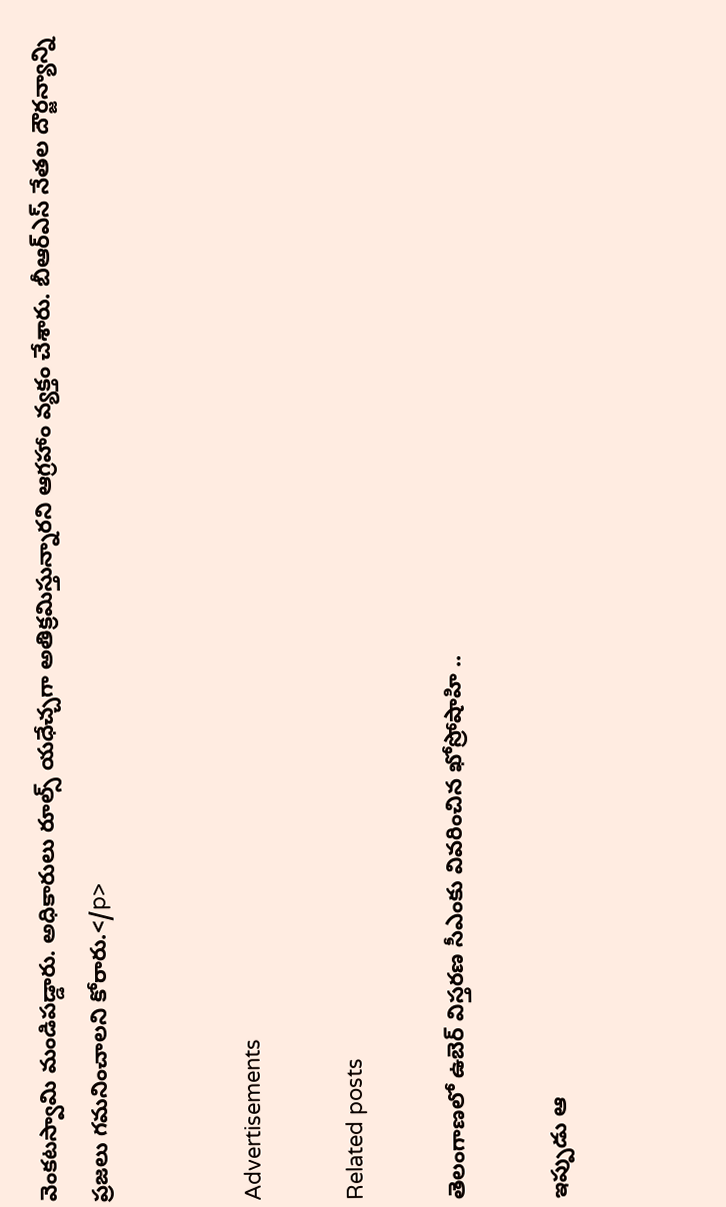వెంకటస్వామి మండిపడ్డారు. అధికారులు రూల్స్ యధేచ్చగా అతిక్రమిస్తున్నారని ఆగ్రహాం వ్యక్తం చేశారు. బీఆర్ఎస్ నేతల దౌర్జన్యాన్ని ప్రజలు గమనించాలని కోరారు.</p>


Advertisements

Related posts

తెలంగాణలో ఉబెర్ విస్తరణ సీఎంకు వివరించిన ఖోస్రోషాహి ..

ఇప్పుడు ఆ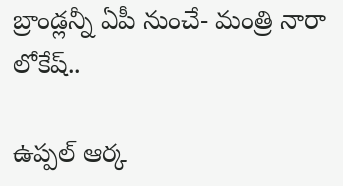బ్రాండ్లన్నీ ఏపీ నుంచే- మంత్రి నారా లోకేష్..

ఉప్పల్‌ ఆర్క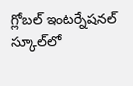గ్లోబల్‌ ఇంటర్నేషనల్‌ స్కూల్‌లో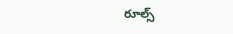రూల్స్‌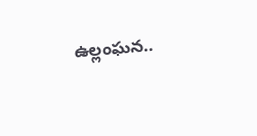ఉల్లంఘన..